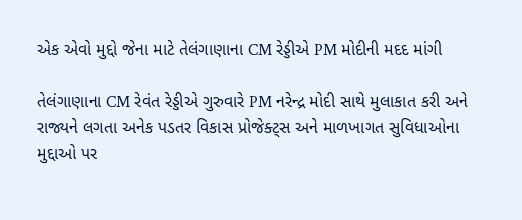એક એવો મુદ્દો જેના માટે તેલંગાણાના CM રેડ્ડીએ PM મોદીની મદદ માંગી

તેલંગાણાના CM રેવંત રેડ્ડીએ ગુરુવારે PM નરેન્દ્ર મોદી સાથે મુલાકાત કરી અને રાજ્યને લગતા અનેક પડતર વિકાસ પ્રોજેક્ટ્સ અને માળખાગત સુવિધાઓના મુદ્દાઓ પર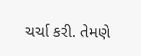ચર્ચા કરી. તેમણે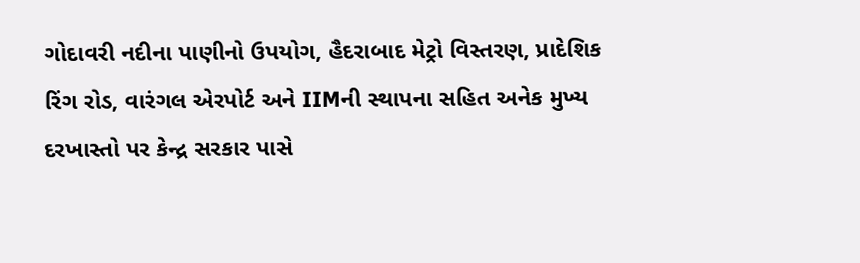ગોદાવરી નદીના પાણીનો ઉપયોગ, હૈદરાબાદ મેટ્રો વિસ્તરણ, પ્રાદેશિક રિંગ રોડ, વારંગલ એરપોર્ટ અને IIMની સ્થાપના સહિત અનેક મુખ્ય દરખાસ્તો પર કેન્દ્ર સરકાર પાસે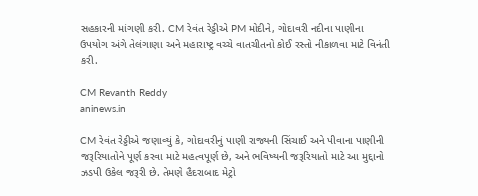સહકારની માંગણી કરી. CM રેવંત રેડ્ડીએ PM મોદીને, ગોદાવરી નદીના પાણીના ઉપયોગ અંગે તેલંગાણા અને મહારાષ્ટ્ર વચ્ચે વાતચીતનો કોઈ રસ્તો નીકાળવા માટે વિનંતી કરી.

CM Revanth Reddy
aninews.in

CM રેવંત રેડ્ડીએ જણાવ્યું કે, ગોદાવરીનું પાણી રાજ્યની સિંચાઈ અને પીવાના પાણીની જરૂરિયાતોને પૂર્ણ કરવા માટે મહત્વપૂર્ણ છે, અને ભવિષ્યની જરૂરિયાતો માટે આ મુદ્દાનો ઝડપી ઉકેલ જરૂરી છે. તેમણે હૈદરાબાદ મેટ્રો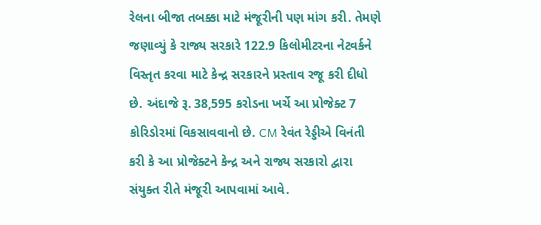રેલના બીજા તબક્કા માટે મંજૂરીની પણ માંગ કરી. તેમણે જણાવ્યું કે રાજ્ય સરકારે 122.9 કિલોમીટરના નેટવર્કને વિસ્તૃત કરવા માટે કેન્દ્ર સરકારને પ્રસ્તાવ રજૂ કરી દીધો છે. અંદાજે રૂ. 38,595 કરોડના ખર્ચે આ પ્રોજેક્ટ 7 કોરિડોરમાં વિકસાવવાનો છે. CM રેવંત રેડ્ડીએ વિનંતી કરી કે આ પ્રોજેક્ટને કેન્દ્ર અને રાજ્ય સરકારો દ્વારા સંયુક્ત રીતે મંજૂરી આપવામાં આવે.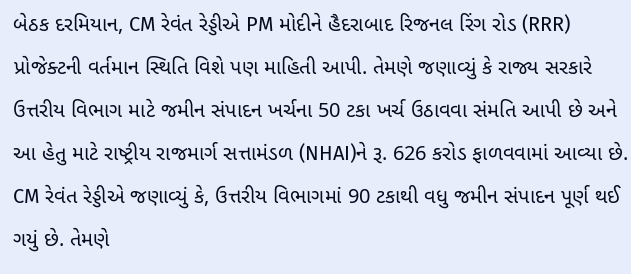બેઠક દરમિયાન, CM રેવંત રેડ્ડીએ PM મોદીને હૈદરાબાદ રિજનલ રિંગ રોડ (RRR) પ્રોજેક્ટની વર્તમાન સ્થિતિ વિશે પણ માહિતી આપી. તેમણે જણાવ્યું કે રાજ્ય સરકારે ઉત્તરીય વિભાગ માટે જમીન સંપાદન ખર્ચના 50 ટકા ખર્ચ ઉઠાવવા સંમતિ આપી છે અને આ હેતુ માટે રાષ્ટ્રીય રાજમાર્ગ સત્તામંડળ (NHAI)ને રૂ. 626 કરોડ ફાળવવામાં આવ્યા છે. CM રેવંત રેડ્ડીએ જણાવ્યું કે, ઉત્તરીય વિભાગમાં 90 ટકાથી વધુ જમીન સંપાદન પૂર્ણ થઈ ગયું છે. તેમણે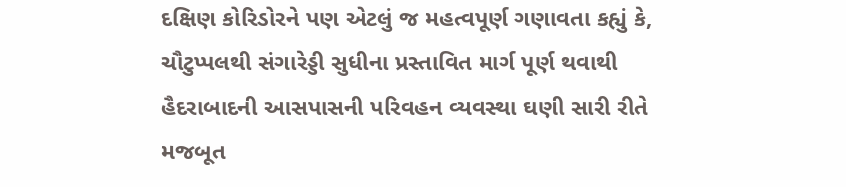દક્ષિણ કોરિડોરને પણ એટલું જ મહત્વપૂર્ણ ગણાવતા કહ્યું કે, ચૌટુપ્પલથી સંગારેડ્ડી સુધીના પ્રસ્તાવિત માર્ગ પૂર્ણ થવાથી હૈદરાબાદની આસપાસની પરિવહન વ્યવસ્થા ઘણી સારી રીતે મજબૂત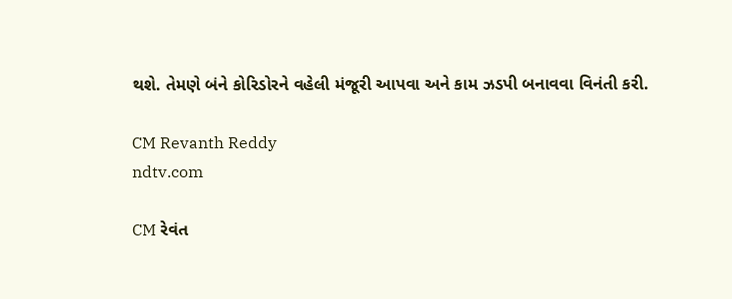થશે. તેમણે બંને કોરિડોરને વહેલી મંજૂરી આપવા અને કામ ઝડપી બનાવવા વિનંતી કરી.

CM Revanth Reddy
ndtv.com

CM રેવંત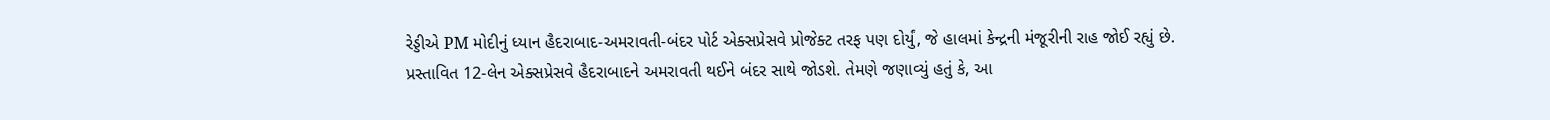રેડ્ડીએ PM મોદીનું ધ્યાન હૈદરાબાદ-અમરાવતી-બંદર પોર્ટ એક્સપ્રેસવે પ્રોજેક્ટ તરફ પણ દોર્યું, જે હાલમાં કેન્દ્રની મંજૂરીની રાહ જોઈ રહ્યું છે. પ્રસ્તાવિત 12-લેન એક્સપ્રેસવે હૈદરાબાદને અમરાવતી થઈને બંદર સાથે જોડશે. તેમણે જણાવ્યું હતું કે, આ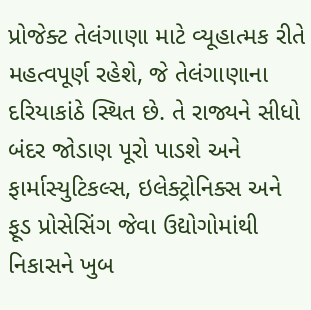પ્રોજેક્ટ તેલંગાણા માટે વ્યૂહાત્મક રીતે મહત્વપૂર્ણ રહેશે, જે તેલંગાણાના દરિયાકાંઠે સ્થિત છે. તે રાજ્યને સીધો બંદર જોડાણ પૂરો પાડશે અને ફાર્માસ્યુટિકલ્સ, ઇલેક્ટ્રોનિક્સ અને ફૂડ પ્રોસેસિંગ જેવા ઉદ્યોગોમાંથી નિકાસને ખુબ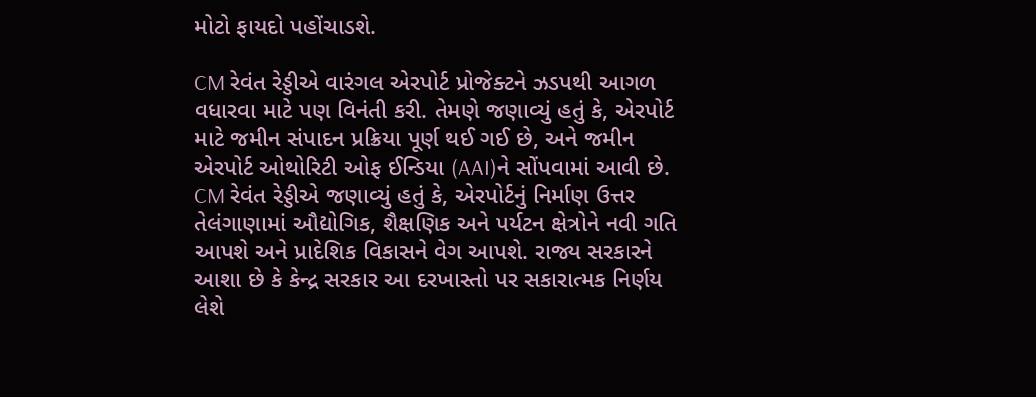મોટો ફાયદો પહોંચાડશે.

CM રેવંત રેડ્ડીએ વારંગલ એરપોર્ટ પ્રોજેક્ટને ઝડપથી આગળ વધારવા માટે પણ વિનંતી કરી. તેમણે જણાવ્યું હતું કે, એરપોર્ટ માટે જમીન સંપાદન પ્રક્રિયા પૂર્ણ થઈ ગઈ છે, અને જમીન એરપોર્ટ ઓથોરિટી ઓફ ઈન્ડિયા (AAI)ને સોંપવામાં આવી છે. CM રેવંત રેડ્ડીએ જણાવ્યું હતું કે, એરપોર્ટનું નિર્માણ ઉત્તર તેલંગાણામાં ઔદ્યોગિક, શૈક્ષણિક અને પર્યટન ક્ષેત્રોને નવી ગતિ આપશે અને પ્રાદેશિક વિકાસને વેગ આપશે. રાજ્ય સરકારને આશા છે કે કેન્દ્ર સરકાર આ દરખાસ્તો પર સકારાત્મક નિર્ણય લેશે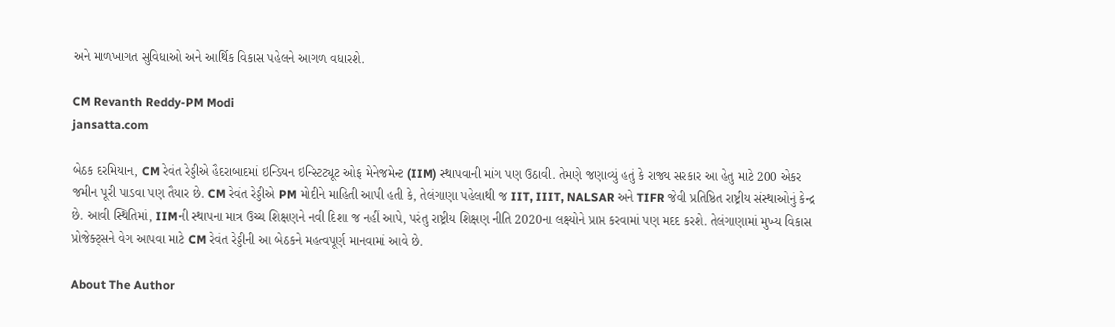અને માળખાગત સુવિધાઓ અને આર્થિક વિકાસ પહેલને આગળ વધારશે.

CM Revanth Reddy-PM Modi
jansatta.com

બેઠક દરમિયાન, CM રેવંત રેડ્ડીએ હૈદરાબાદમાં ઇન્ડિયન ઇન્સ્ટિટ્યૂટ ઓફ મેનેજમેન્ટ (IIM) સ્થાપવાની માંગ પણ ઉઠાવી. તેમણે જણાવ્યું હતું કે રાજ્ય સરકાર આ હેતુ માટે 200 એકર જમીન પૂરી પાડવા પણ તૈયાર છે. CM રેવંત રેડ્ડીએ PM મોદીને માહિતી આપી હતી કે, તેલંગાણા પહેલાથી જ IIT, IIIT, NALSAR અને TIFR જેવી પ્રતિષ્ઠિત રાષ્ટ્રીય સંસ્થાઓનું કેન્દ્ર છે. આવી સ્થિતિમાં, IIMની સ્થાપના માત્ર ઉચ્ચ શિક્ષણને નવી દિશા જ નહીં આપે, પરંતુ રાષ્ટ્રીય શિક્ષણ નીતિ 2020ના લક્ષ્યોને પ્રાપ્ત કરવામાં પણ મદદ કરશે. તેલંગાણામાં મુખ્ય વિકાસ પ્રોજેક્ટ્સને વેગ આપવા માટે CM રેવંત રેડ્ડીની આ બેઠકને મહત્વપૂર્ણ માનવામાં આવે છે.

About The Author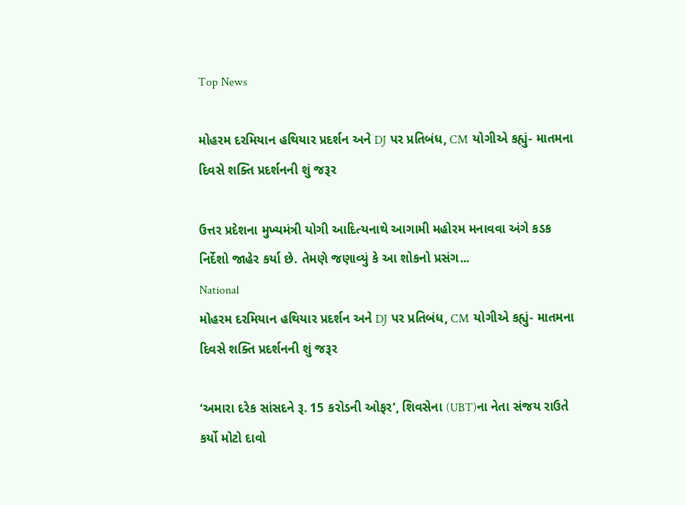Top News

મોહરમ દરમિયાન હથિયાર પ્રદર્શન અને DJ પર પ્રતિબંધ, CM યોગીએ કહ્યું- માતમના દિવસે શક્તિ પ્રદર્શનની શું જરૂર

ઉત્તર પ્રદેશના મુખ્યમંત્રી યોગી આદિત્યનાથે આગામી મહોરમ મનાવવા અંગે કડક નિર્દેશો જાહેર કર્યા છે. તેમણે જણાવ્યું કે આ શોકનો પ્રસંગ...
National
મોહરમ દરમિયાન હથિયાર પ્રદર્શન અને DJ પર પ્રતિબંધ, CM યોગીએ કહ્યું- માતમના દિવસે શક્તિ પ્રદર્શનની શું જરૂર

‘અમારા દરેક સાંસદને રૂ. 15 કરોડની ઓફર’, શિવસેના (UBT)ના નેતા સંજય રાઉતે કર્યો મોટો દાવો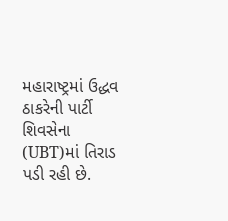મહારાષ્ટ્રમાં ઉદ્ધવ ઠાકરેની પાર્ટી શિવસેના (UBT)માં તિરાડ પડી રહી છે.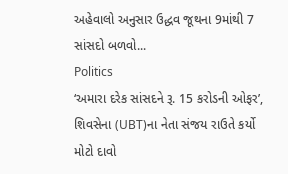અહેવાલો અનુસાર ઉદ્ધવ જૂથના 9માંથી 7 સાંસદો બળવો...
Politics
‘અમારા દરેક સાંસદને રૂ. 15 કરોડની ઓફર’, શિવસેના (UBT)ના નેતા સંજય રાઉતે કર્યો મોટો દાવો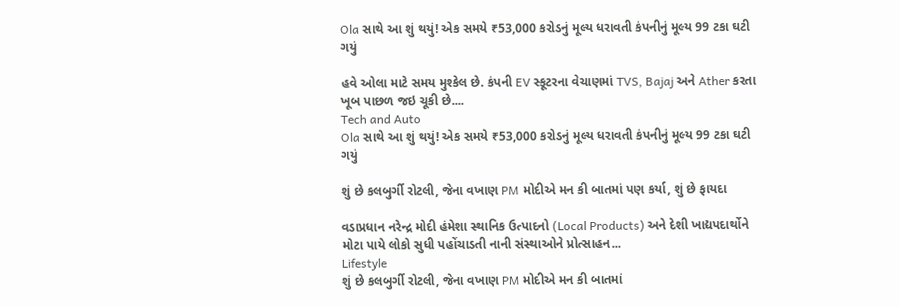Ola સાથે આ શું થયું! એક સમયે ₹53,000 કરોડનું મૂલ્ય ધરાવતી કંપનીનું મૂલ્ય 99 ટકા ઘટી ગયું

હવે ઓલા માટે સમય મુશ્કેલ છે. કંપની EV સ્કૂટરના વેચાણમાં TVS, Bajaj અને Ather કરતા ખૂબ પાછળ જઇ ચૂકી છે....
Tech and Auto
Ola સાથે આ શું થયું! એક સમયે ₹53,000 કરોડનું મૂલ્ય ધરાવતી કંપનીનું મૂલ્ય 99 ટકા ઘટી ગયું

શું છે કલબુર્ગી રોટલી, જેના વખાણ PM મોદીએ મન કી બાતમાં પણ કર્યા, શું છે ફાયદા

વડાપ્રધાન નરેન્દ્ર મોદી હંમેશા સ્થાનિક ઉત્પાદનો (Local Products) અને દેશી ખાદ્યપદાર્થોને મોટા પાયે લોકો સુધી પહોંચાડતી નાની સંસ્થાઓને પ્રોત્સાહન...
Lifestyle
શું છે કલબુર્ગી રોટલી, જેના વખાણ PM મોદીએ મન કી બાતમાં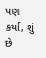પણ કર્યા, શું છે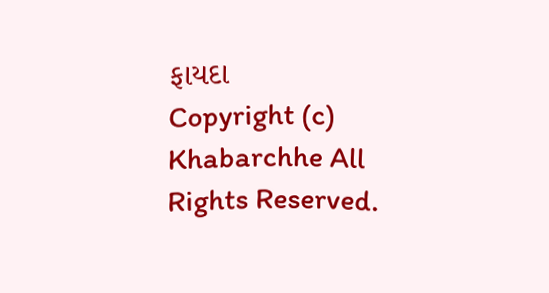ફાયદા
Copyright (c) Khabarchhe All Rights Reserved.